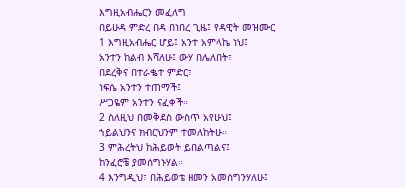እግዚአብሔርን መፈለግ
በይሁዳ ምድረ በዳ በነበረ ጊዜ፤ የዳዊት መዝሙር
1 እግዚአብሔር ሆይ፤ አንተ አምላኬ ነህ፤
አንተን ከልብ እሻለሁ፤ ውሃ በሌለበት፣
በደረቅና በተራቈተ ምድር፣
ነፍሴ አንተን ተጠማች፤
ሥጋዬም አንተን ናፈቀች።
2 ስለዚህ በመቅደስ ውስጥ አየሁህ፤
ኀይልህንና ክብርህንም ተመለከትሁ።
3 ምሕረትህ ከሕይወት ይበልጣልና፤
ከንፈሮቼ ያመሰግኑሃል።
4 እንግዲህ፣ በሕይወቴ ዘመን አመሰግንሃለሁ፤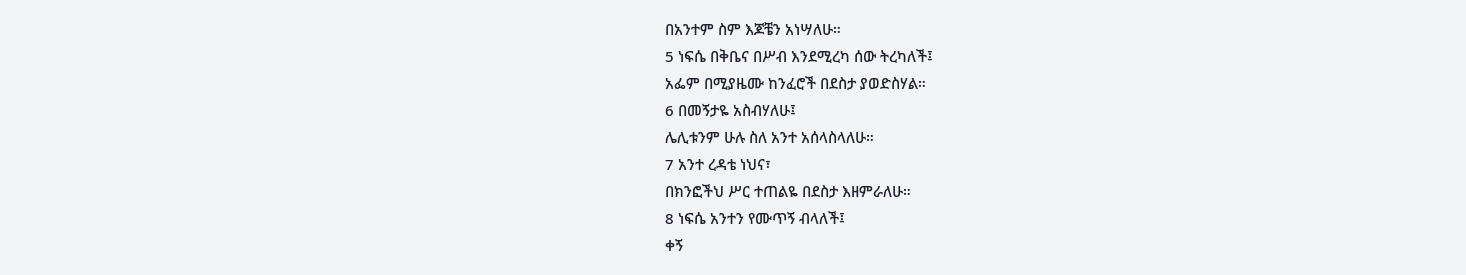በአንተም ስም እጆቼን አነሣለሁ።
5 ነፍሴ በቅቤና በሥብ እንደሚረካ ሰው ትረካለች፤
አፌም በሚያዜሙ ከንፈሮች በደስታ ያወድስሃል።
6 በመኝታዬ አስብሃለሁ፤
ሌሊቱንም ሁሉ ስለ አንተ አሰላስላለሁ።
7 አንተ ረዳቴ ነህና፣
በክንፎችህ ሥር ተጠልዬ በደስታ እዘምራለሁ።
8 ነፍሴ አንተን የሙጥኝ ብላለች፤
ቀኝ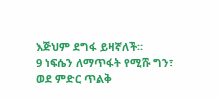እጅህም ደግፋ ይዛኛለች።
9 ነፍሴን ለማጥፋት የሚሹ ግን፣
ወደ ምድር ጥልቅ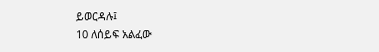ይወርዳሉ፤
10 ለሰይፍ አልፈው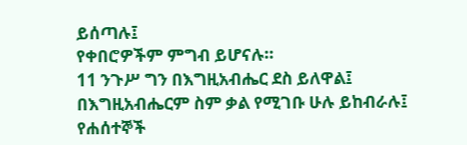ይሰጣሉ፤
የቀበሮዎችም ምግብ ይሆናሉ።
11 ንጉሥ ግን በእግዚአብሔር ደስ ይለዋል፤
በእግዚአብሔርም ስም ቃል የሚገቡ ሁሉ ይከብራሉ፤
የሐሰተኞች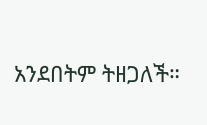አንደበትም ትዘጋለች።